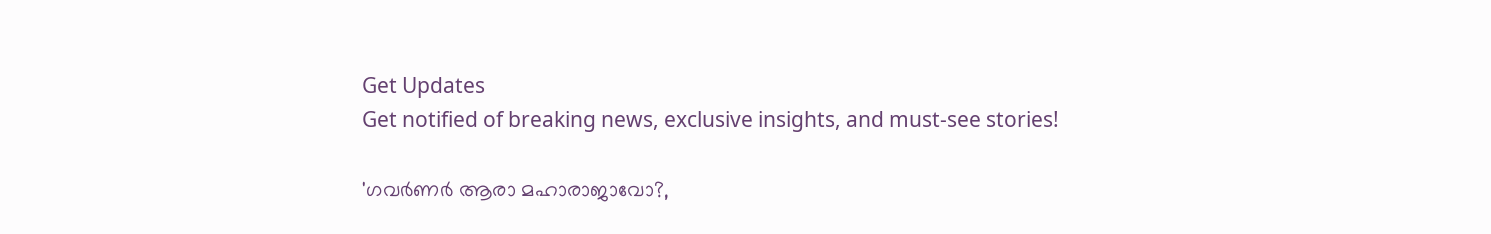Get Updates
Get notified of breaking news, exclusive insights, and must-see stories!

'ഗവർണർ ആരാ മഹാരാജാവോ?,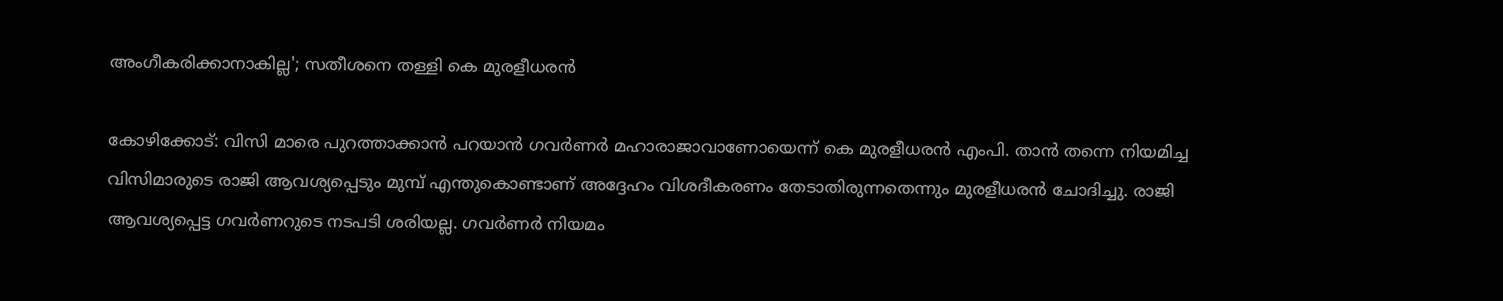അംഗീകരിക്കാനാകില്ല'; സതീശനെ തള്ളി കെ മുരളീധരൻ

കോഴിക്കോട്: വിസി മാരെ പുറത്താക്കാൻ പറയാൻ ഗവർണർ മഹാരാജാവാണോയെന്ന് കെ മുരളീധരൻ എംപി. താൻ തന്നെ നിയമിച്ച വിസിമാരുടെ രാജി ആവശ്യപ്പെടും മുമ്പ് എന്തുകൊണ്ടാണ് അദ്ദേഹം വിശദീകരണം തേടാതിരുന്നതെന്നും മുരളീധരൻ ചോദിച്ചു. രാജി ആവശ്യപ്പെട്ട ഗവർണറുടെ നടപടി ശരിയല്ല. ഗവർണർ നിയമം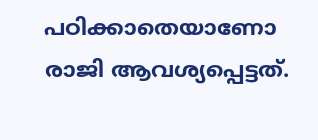പഠിക്കാതെയാണോ രാജി ആവശ്യപ്പെട്ടത്.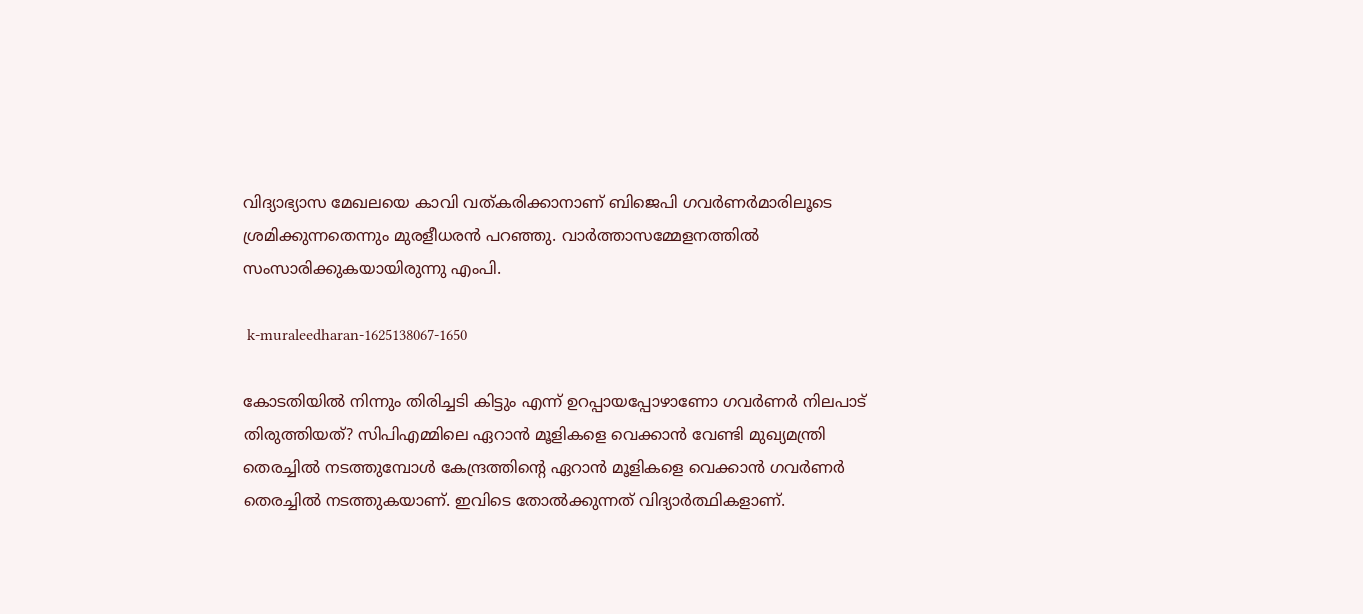വിദ്യാഭ്യാസ മേഖലയെ കാവി വത്കരിക്കാനാണ് ബിജെപി ഗവർണർമാരിലൂടെ ശ്രമിക്കുന്നതെന്നും മുരളീധരൻ പറഞ്ഞു. വാർത്താസമ്മേളനത്തിൽ സംസാരിക്കുകയായിരുന്നു എംപി.

 k-muraleedharan-1625138067-1650

കോടതിയിൽ നിന്നും തിരിച്ചടി കിട്ടും എന്ന് ഉറപ്പായപ്പോഴാണോ ഗവർണർ നിലപാട് തിരുത്തിയത്? സിപിഎമ്മിലെ ഏറാൻ മൂളികളെ വെക്കാൻ വേണ്ടി മുഖ്യമന്ത്രി തെരച്ചിൽ നടത്തുമ്പോൾ കേന്ദ്രത്തിന്റെ ഏറാൻ മൂളികളെ വെക്കാൻ ഗവർണർ തെരച്ചിൽ നടത്തുകയാണ്. ഇവിടെ തോൽക്കുന്നത് വിദ്യാർത്ഥികളാണ്.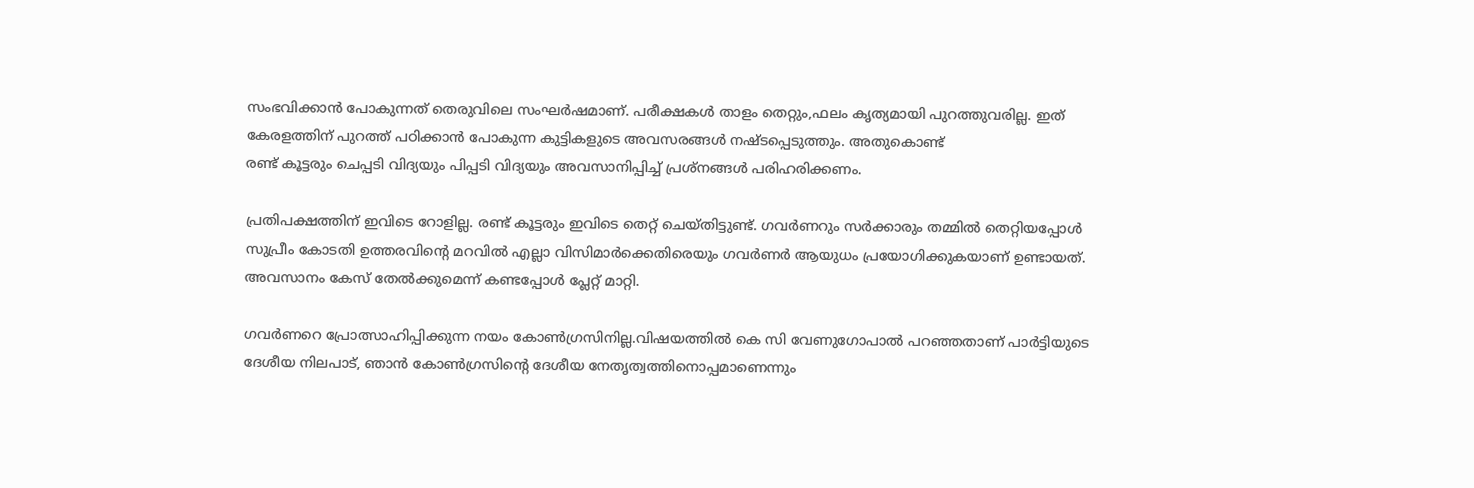സംഭവിക്കാൻ പോകുന്നത് തെരുവിലെ സംഘർഷമാണ്. പരീക്ഷകൾ താളം തെറ്റും,ഫലം കൃത്യമായി പുറത്തുവരില്ല. ഇത് കേരളത്തിന് പുറത്ത് പഠിക്കാൻ പോകുന്ന കുട്ടികളുടെ അവസരങ്ങൾ നഷ്ടപ്പെടുത്തും. അതുകൊണ്ട്
രണ്ട് കൂട്ടരും ചെപ്പടി വിദ്യയും പിപ്പടി വിദ്യയും അവസാനിപ്പിച്ച് പ്രശ്‌നങ്ങൾ പരിഹരിക്കണം.

പ്രതിപക്ഷത്തിന് ഇവിടെ റോളില്ല. രണ്ട് കൂട്ടരും ഇവിടെ തെറ്റ് ചെയ്തിട്ടുണ്ട്. ഗവർണറും സർക്കാരും തമ്മിൽ തെറ്റിയപ്പോൾ സുപ്രീം കോടതി ഉത്തരവിന്റെ മറവിൽ എല്ലാ വിസിമാർക്കെതിരെയും ഗവർണർ ആയുധം പ്രയോഗിക്കുകയാണ് ഉണ്ടായത്. അവസാനം കേസ് തേൽക്കുമെന്ന് കണ്ടപ്പോൾ പ്ലേറ്റ് മാറ്റി.

ഗവർണറെ പ്രോത്സാഹിപ്പിക്കുന്ന നയം കോൺഗ്രസിനില്ല.വിഷയത്തിൽ കെ സി വേണുഗോപാൽ പറഞ്ഞതാണ് പാർട്ടിയുടെ ദേശീയ നിലപാട്, ഞാന്‍ കോൺഗ്രസിന്‍റെ ദേശീയ നേതൃത്വത്തിനൊപ്പമാണെന്നും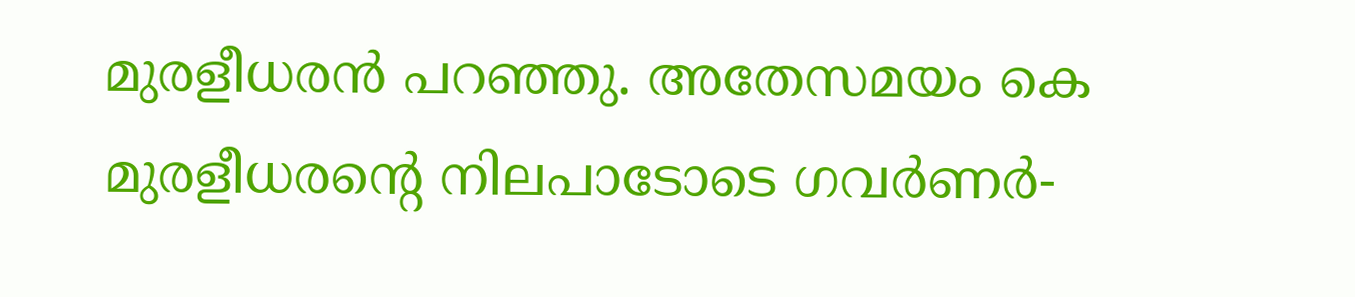മുരളീധരൻ പറഞ്ഞു. അതേസമയം കെ മുരളീധരന്റെ നിലപാടോടെ ഗവർണർ-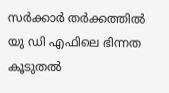സർക്കാർ തർക്കത്തിൽ യു ഡി എഫിലെ ഭിന്നത കൂടുതൽ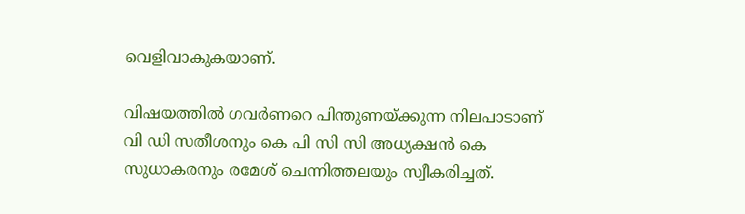വെളിവാകുകയാണ്.

വിഷയത്തിൽ ഗവർണറെ പിന്തുണയ്ക്കുന്ന നിലപാടാണ് വി ഡി സതീശനും കെ പി സി സി അധ്യക്ഷൻ കെ സുധാകരനും രമേശ് ചെന്നിത്തലയും സ്വീകരിച്ചത്.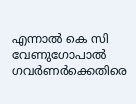എന്നാൽ കെ സി വേണുഗോപാൽ ഗവർണർക്കെതിരെ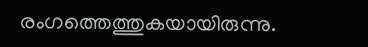രംഗത്തെത്തുകയായിരുന്നു.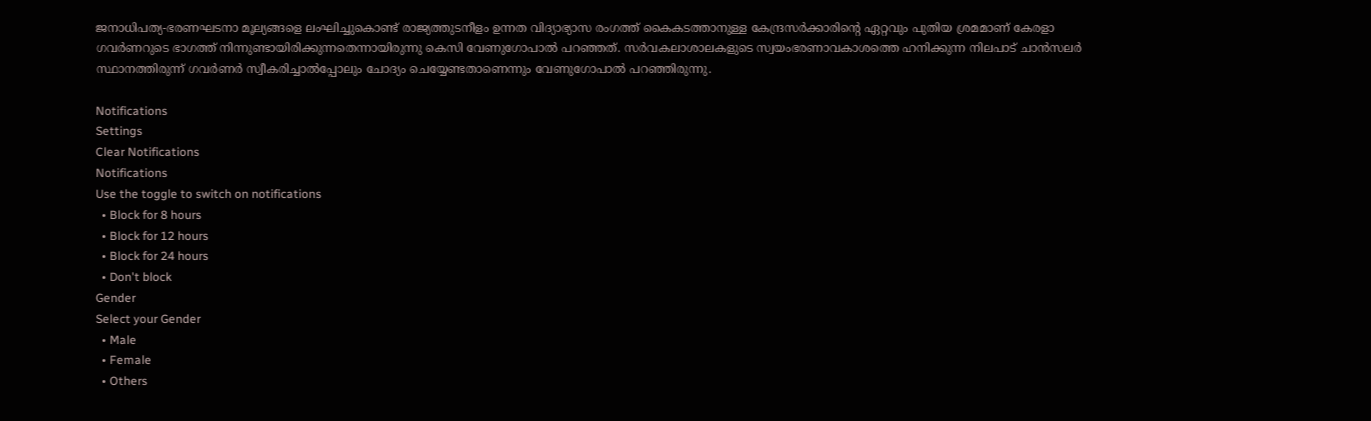ജനാധിപത്യ-ഭരണഘടനാ മൂല്യങ്ങളെ ലംഘിച്ചുകൊണ്ട് രാജ്യത്തുടനീളം ഉന്നത വിദ്യാഭ്യാസ രംഗത്ത് കൈകടത്താനുള്ള കേന്ദ്രസർക്കാരിന്റെ ഏറ്റവും പുതിയ ശ്രമമാണ് കേരളാ ഗവർണറുടെ ഭാഗത്ത് നിന്നുണ്ടായിരിക്കുന്നതെന്നായിരുന്നു കെസി വേണുഗോപാൽ പറഞ്ഞത്. സർവകലാശാലകളുടെ സ്വയംഭരണാവകാശത്തെ ഹനിക്കുന്ന നിലപാട് ചാൻസലർ സ്ഥാനത്തിരുന്ന് ഗവർണർ സ്വീകരിച്ചാൽപ്പോലും ചോദ്യം ചെയ്യേണ്ടതാണെന്നും വേണുഗോപാൽ പറഞ്ഞിരുന്നു.

Notifications
Settings
Clear Notifications
Notifications
Use the toggle to switch on notifications
  • Block for 8 hours
  • Block for 12 hours
  • Block for 24 hours
  • Don't block
Gender
Select your Gender
  • Male
  • Female
  • Others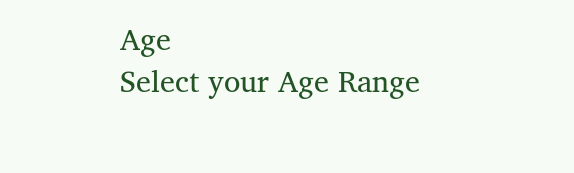Age
Select your Age Range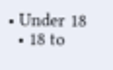• Under 18
  • 18 to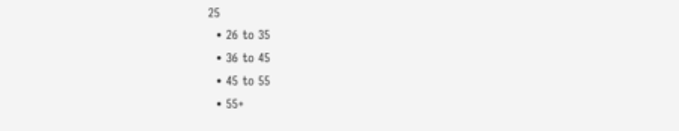25
  • 26 to 35
  • 36 to 45
  • 45 to 55
  • 55+